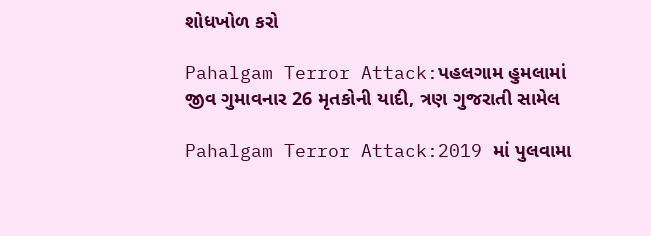શોધખોળ કરો

Pahalgam Terror Attack:પહલગામ હુમલામાં જીવ ગુમાવનાર 26 મૃતકોની યાદી, ત્રણ ગુજરાતી સામેલ

Pahalgam Terror Attack:2019 માં પુલવામા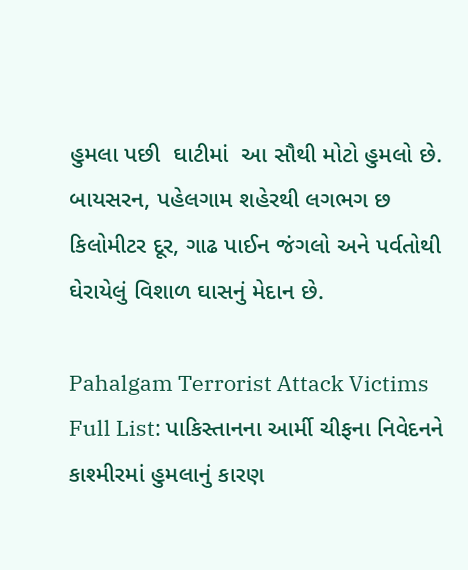હુમલા પછી  ઘાટીમાં  આ સૌથી મોટો હુમલો છે. બાયસરન, પહેલગામ શહેરથી લગભગ છ કિલોમીટર દૂર, ગાઢ પાઈન જંગલો અને પર્વતોથી ઘેરાયેલું વિશાળ ઘાસનું મેદાન છે.

Pahalgam Terrorist Attack Victims Full List: પાકિસ્તાનના આર્મી ચીફના નિવેદનને કાશ્મીરમાં હુમલાનું કારણ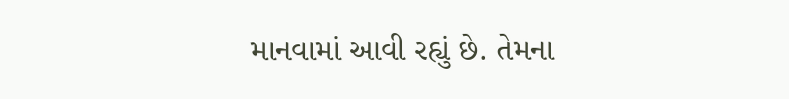માનવામાં આવી રહ્યું છે. તેમના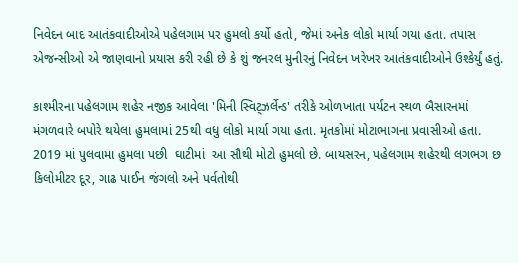નિવેદન બાદ આતંકવાદીઓએ પહેલગામ પર હુમલો કર્યો હતો, જેમાં અનેક લોકો માર્યા ગયા હતા. તપાસ એજન્સીઓ એ જાણવાનો પ્રયાસ કરી રહી છે કે શું જનરલ મુનીરનું નિવેદન ખરેખર આતંકવાદીઓને ઉશ્કેર્યું હતું.

કાશ્મીરના પહેલગામ શહેર નજીક આવેલા 'મિની સ્વિટ્ઝર્લેન્ડ' તરીકે ઓળખાતા પર્યટન સ્થળ બૈસારનમાં મંગળવારે બપોરે થયેલા હુમલામાં 25થી વધુ લોકો માર્યા ગયા હતા. મૃતકોમાં મોટાભાગના પ્રવાસીઓ હતા. 2019 માં પુલવામા હુમલા પછી  ઘાટીમાં  આ સૌથી મોટો હુમલો છે. બાયસરન, પહેલગામ શહેરથી લગભગ છ કિલોમીટર દૂર, ગાઢ પાઈન જંગલો અને પર્વતોથી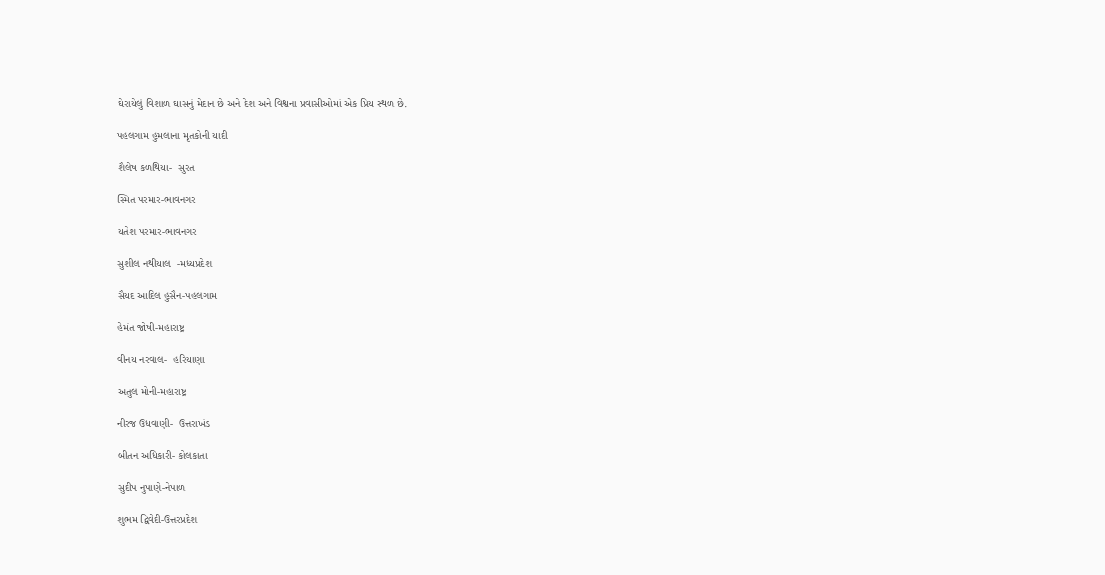ઘેરાયેલું વિશાળ ઘાસનું મેદાન છે અને દેશ અને વિશ્વના પ્રવાસીઓમાં એક પ્રિય સ્થળ છે.

પહલગામ હુમલાના મૃતકોની યાદી

શૈલેષ કળથિયા-  સુરત

સ્મિત પરમાર-ભાવનગર

યતેશ પરમાર-ભાવનગર

સુશીલ નથીયાલ  -મધ્યપ્રદેશ

સૈયદ આદિલ હુસૈન-પહલગામ

હેમંત જોષી-મહારાષ્ટ્ર

વીનય નરવાલ-  હરિયાણા

અતુલ મોની-મહારાષ્ટ્ર

નીરજ ઉધવાણી-  ઉત્તરાખંડ

બીતન અધિકારી- કોલકાતા

સુદીપ નુપાણે-નેપાળ

શુભમ દ્વિવેદી-ઉત્તરપ્રદેશ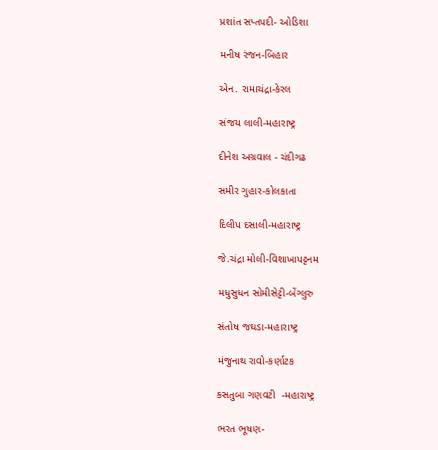પ્રશાંત સપ્તપદી- ઓડિશા

મનીષ રંજન-બિહાર

એન. રામાચંદ્રા-કેરલ

સંજય લાલી-મહારાષ્ટ્ર

દીનેશ અગ્રવાલ - ચંદીગઢ

સમીર ગુહાર-કોલકાતા

દિલીપ દસાલી-મહારાષ્ટ્ર

જે.ચંદ્રા મોલી-વિશાખાપટ્ટનમ

મધુસુધન સોમીસેટ્ટી-બેંગ્લુરુ

સંતોષ જઘડા-મહારાષ્ટ્ર

મંજુનાથ રાવો-કર્ણાટક

કસતુબા ગણવટી  -મહારાષ્ટ્ર

ભરત ભૂષણ-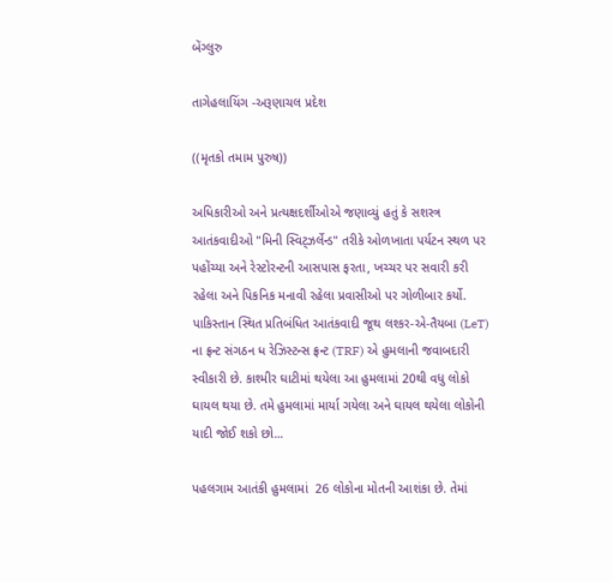બેંગ્લુરુ

તાગેહલાયિંગ -અરૂણાચલ પ્રદેશ

((મૃતકો તમામ પુરુષ))

અધિકારીઓ અને પ્રત્યક્ષદર્શીઓએ જણાવ્યું હતું કે સશસ્ત્ર આતંકવાદીઓ "મિની સ્વિટ્ઝર્લેન્ડ" તરીકે ઓળખાતા પર્યટન સ્થળ પર પહોંચ્યા અને રેસ્ટોરન્ટની આસપાસ ફરતા, ખચ્ચર પર સવારી કરી રહેલા અને પિકનિક મનાવી રહેલા પ્રવાસીઓ પર ગોળીબાર કર્યો. પાકિસ્તાન સ્થિત પ્રતિબંધિત આતંકવાદી જૂથ લશ્કર-એ-તૈયબા (LeT) ના ફ્રન્ટ સંગઠન ધ રેઝિસ્ટન્સ ફ્રન્ટ (TRF) એ હુમલાની જવાબદારી સ્વીકારી છે. કાશ્મીર ઘાટીમાં થયેલા આ હુમલામાં 20થી વધુ લોકો ઘાયલ થયા છે. તમે હુમલામાં માર્યા ગયેલા અને ઘાયલ થયેલા લોકોની યાદી જોઈ શકો છો...

પહલગામ આતંકી હુમલામાં  26 લોકોના મોતની આશંકા છે. તેમાં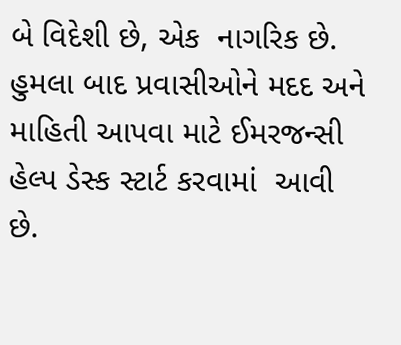બે વિદેશી છે, એક  નાગરિક છે. હુમલા બાદ પ્રવાસીઓને મદદ અને માહિતી આપવા માટે ઈમરજન્સી હેલ્પ ડેસ્ક સ્ટાર્ટ કરવામાં  આવી છે.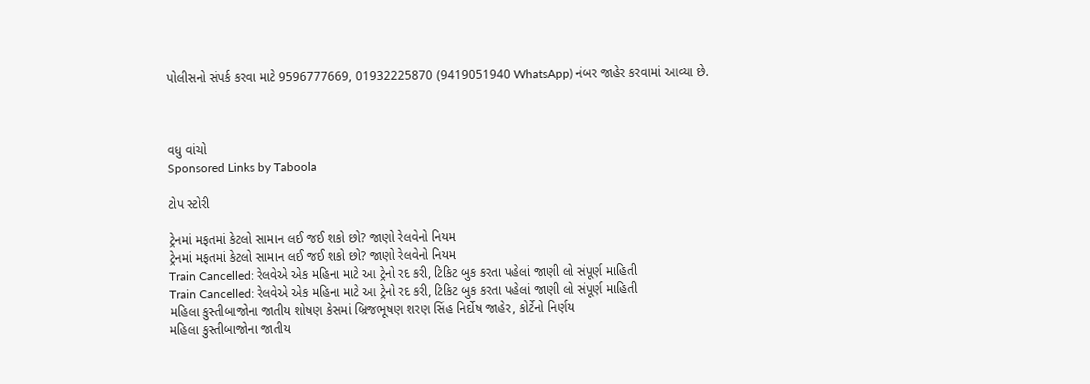પોલીસનો સંપર્ક કરવા માટે 9596777669, 01932225870 (9419051940 WhatsApp) નંબર જાહેર કરવામાં આવ્યા છે.



વધુ વાંચો
Sponsored Links by Taboola

ટોપ સ્ટોરી

ટ્રેનમાં મફતમાં કેટલો સામાન લઈ જઈ શકો છો? જાણો રેલવેનો નિયમ
ટ્રેનમાં મફતમાં કેટલો સામાન લઈ જઈ શકો છો? જાણો રેલવેનો નિયમ
Train Cancelled: રેલવેએ એક મહિના માટે આ ટ્રેનો રદ કરી, ટિકિટ બુક કરતા પહેલાં જાણી લો સંપૂર્ણ માહિતી
Train Cancelled: રેલવેએ એક મહિના માટે આ ટ્રેનો રદ કરી, ટિકિટ બુક કરતા પહેલાં જાણી લો સંપૂર્ણ માહિતી
મહિલા કુસ્તીબાજોના જાતીય શોષણ કેસમાં બ્રિજભૂષણ શરણ સિંહ નિર્દોષ જાહેર, કોર્ટેનો નિર્ણય
મહિલા કુસ્તીબાજોના જાતીય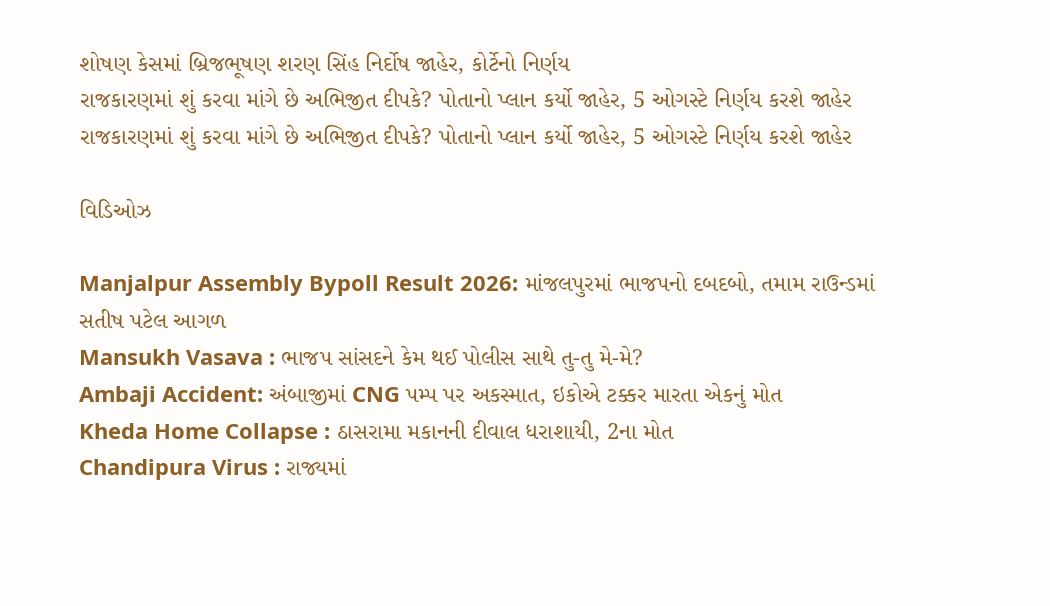શોષણ કેસમાં બ્રિજભૂષણ શરણ સિંહ નિર્દોષ જાહેર, કોર્ટેનો નિર્ણય
રાજકારણમાં શું કરવા માંગે છે અભિજીત દીપકે? પોતાનો પ્લાન કર્યો જાહેર, 5 ઓગસ્ટે નિર્ણય કરશે જાહેર
રાજકારણમાં શું કરવા માંગે છે અભિજીત દીપકે? પોતાનો પ્લાન કર્યો જાહેર, 5 ઓગસ્ટે નિર્ણય કરશે જાહેર

વિડિઓઝ

Manjalpur Assembly Bypoll Result 2026: માંજલપુરમાં ભાજપનો દબદબો, તમામ રાઉન્ડમાં સતીષ પટેલ આગળ
Mansukh Vasava : ભાજપ સાંસદને કેમ થઈ પોલીસ સાથે તુ-તુ મે-મે?
Ambaji Accident: અંબાજીમાં CNG પમ્પ પર અકસ્માત, ઇકોએ ટક્કર મારતા એકનું મોત
Kheda Home Collapse : ઠાસરામા મકાનની દીવાલ ધરાશાયી, 2ના મોત
Chandipura Virus : રાજ્યમાં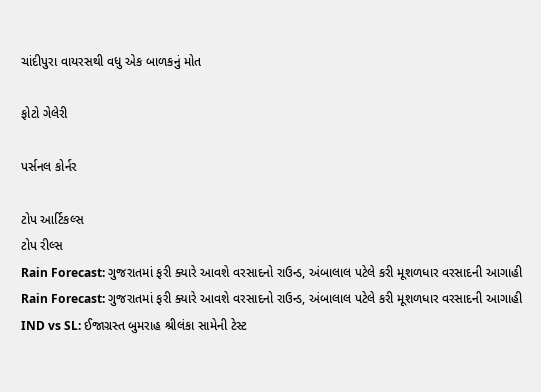ચાંદીપુરા વાયરસથી વધુ એક બાળકનું મોત

ફોટો ગેલેરી

પર્સનલ કોર્નર

ટોપ આર્ટિકલ્સ
ટોપ રીલ્સ
Rain Forecast: ગુજરાતમાં ફરી ક્યારે આવશે વરસાદનો રાઉન્ડ, અંબાલાલ પટેલે કરી મૂશળધાર વરસાદની આગાહી
Rain Forecast: ગુજરાતમાં ફરી ક્યારે આવશે વરસાદનો રાઉન્ડ, અંબાલાલ પટેલે કરી મૂશળધાર વરસાદની આગાહી
IND vs SL: ઈજાગ્રસ્ત બુમરાહ શ્રીલંકા સામેની ટેસ્ટ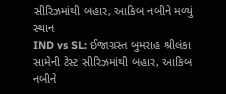સીરિઝમાંથી બહાર, આકિબ નબીને મળ્યું સ્થાન
IND vs SL: ઈજાગ્રસ્ત બુમરાહ શ્રીલંકા સામેની ટેસ્ટ સીરિઝમાંથી બહાર, આકિબ નબીને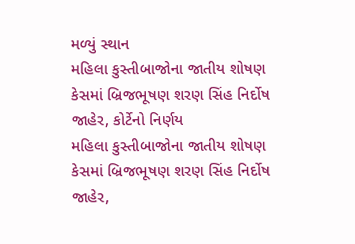મળ્યું સ્થાન
મહિલા કુસ્તીબાજોના જાતીય શોષણ કેસમાં બ્રિજભૂષણ શરણ સિંહ નિર્દોષ જાહેર, કોર્ટેનો નિર્ણય
મહિલા કુસ્તીબાજોના જાતીય શોષણ કેસમાં બ્રિજભૂષણ શરણ સિંહ નિર્દોષ જાહેર,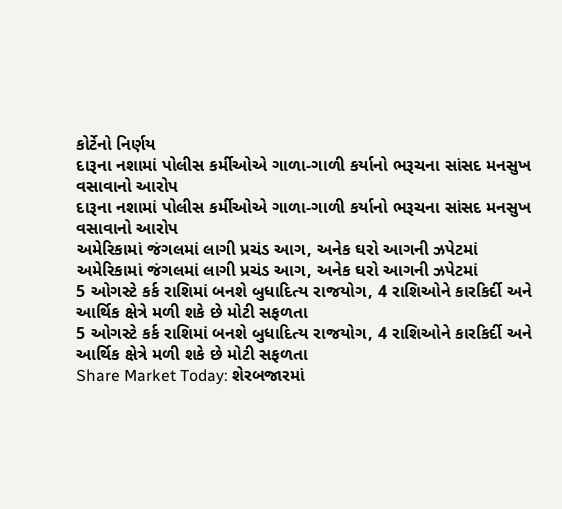કોર્ટેનો નિર્ણય
દારૂના નશામાં પોલીસ કર્મીઓએ ગાળા-ગાળી કર્યાનો ભરૂચના સાંસદ મનસુખ વસાવાનો આરોપ
દારૂના નશામાં પોલીસ કર્મીઓએ ગાળા-ગાળી કર્યાનો ભરૂચના સાંસદ મનસુખ વસાવાનો આરોપ
અમેરિકામાં જંગલમાં લાગી પ્રચંડ આગ, અનેક ઘરો આગની ઝપેટમાં
અમેરિકામાં જંગલમાં લાગી પ્રચંડ આગ, અનેક ઘરો આગની ઝપેટમાં
5 ઓગસ્ટે કર્ક રાશિમાં બનશે બુધાદિત્ય રાજયોગ, 4 રાશિઓને કારકિર્દી અને આર્થિક ક્ષેત્રે મળી શકે છે મોટી સફળતા
5 ઓગસ્ટે કર્ક રાશિમાં બનશે બુધાદિત્ય રાજયોગ, 4 રાશિઓને કારકિર્દી અને આર્થિક ક્ષેત્રે મળી શકે છે મોટી સફળતા
Share Market Today: શેરબજારમાં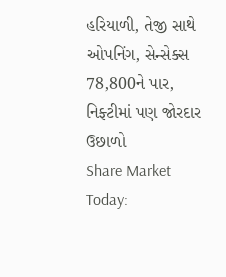હરિયાળી, તેજી સાથે ઓપનિંગ, સેન્સેક્સ 78,800ને પાર, નિફ્ટીમાં પણ જોરદાર ઉછાળો
Share Market Today: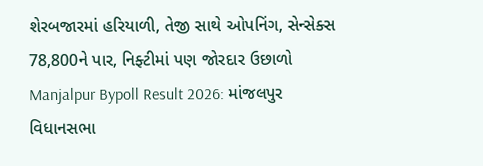શેરબજારમાં હરિયાળી, તેજી સાથે ઓપનિંગ, સેન્સેક્સ 78,800ને પાર, નિફ્ટીમાં પણ જોરદાર ઉછાળો
Manjalpur Bypoll Result 2026: માંજલપુર વિધાનસભા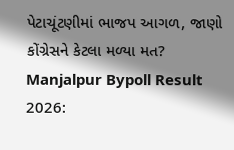પેટાચૂંટણીમાં ભાજપ આગળ, જાણો કોંગ્રેસને કેટલા મળ્યા મત?
Manjalpur Bypoll Result 2026: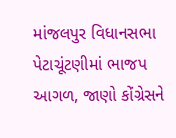માંજલપુર વિધાનસભા પેટાચૂંટણીમાં ભાજપ આગળ, જાણો કોંગ્રેસને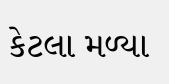કેટલા મળ્યા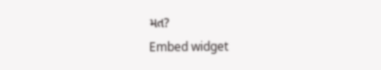મત?
Embed widget